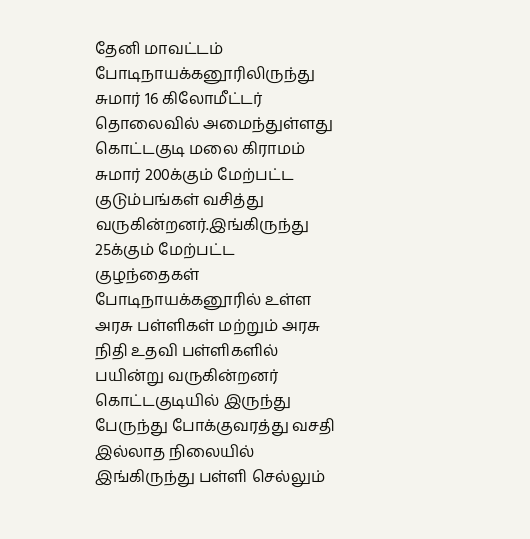தேனி மாவட்டம் போடிநாயக்கனூரிலிருந்து சுமார் 16 கிலோமீட்டர் தொலைவில் அமைந்துள்ளது கொட்டகுடி மலை கிராமம் சுமார் 200க்கும் மேற்பட்ட குடும்பங்கள் வசித்து வருகின்றனர்.இங்கிருந்து 25க்கும் மேற்பட்ட குழந்தைகள் போடிநாயக்கனூரில் உள்ள அரசு பள்ளிகள் மற்றும் அரசு நிதி உதவி பள்ளிகளில் பயின்று வருகின்றனர் கொட்டகுடியில் இருந்து பேருந்து போக்குவரத்து வசதி இல்லாத நிலையில் இங்கிருந்து பள்ளி செல்லும்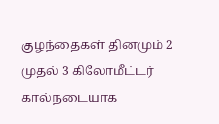குழந்தைகள் தினமும் 2 முதல் 3 கிலோமீட்டர் கால்நடையாக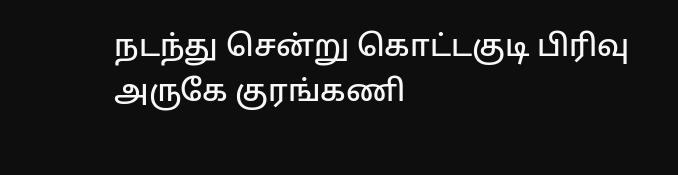நடந்து சென்று கொட்டகுடி பிரிவு அருகே குரங்கணி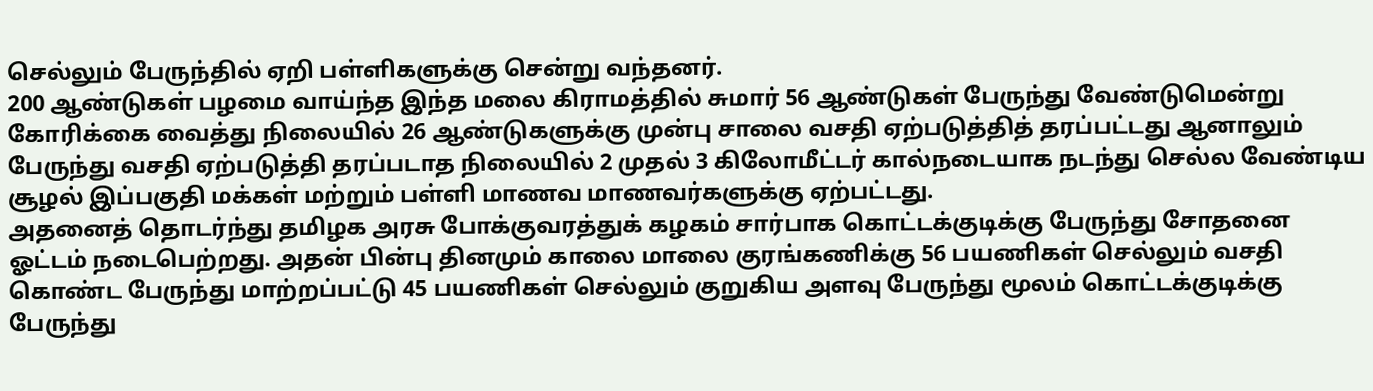செல்லும் பேருந்தில் ஏறி பள்ளிகளுக்கு சென்று வந்தனர்.
200 ஆண்டுகள் பழமை வாய்ந்த இந்த மலை கிராமத்தில் சுமார் 56 ஆண்டுகள் பேருந்து வேண்டுமென்று கோரிக்கை வைத்து நிலையில் 26 ஆண்டுகளுக்கு முன்பு சாலை வசதி ஏற்படுத்தித் தரப்பட்டது ஆனாலும் பேருந்து வசதி ஏற்படுத்தி தரப்படாத நிலையில் 2 முதல் 3 கிலோமீட்டர் கால்நடையாக நடந்து செல்ல வேண்டிய சூழல் இப்பகுதி மக்கள் மற்றும் பள்ளி மாணவ மாணவர்களுக்கு ஏற்பட்டது.
அதனைத் தொடர்ந்து தமிழக அரசு போக்குவரத்துக் கழகம் சார்பாக கொட்டக்குடிக்கு பேருந்து சோதனை ஓட்டம் நடைபெற்றது. அதன் பின்பு தினமும் காலை மாலை குரங்கணிக்கு 56 பயணிகள் செல்லும் வசதி கொண்ட பேருந்து மாற்றப்பட்டு 45 பயணிகள் செல்லும் குறுகிய அளவு பேருந்து மூலம் கொட்டக்குடிக்கு பேருந்து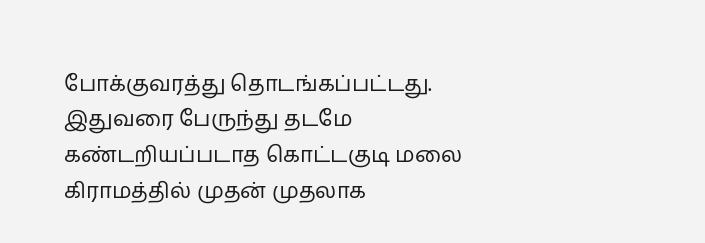போக்குவரத்து தொடங்கப்பட்டது. இதுவரை பேருந்து தடமே கண்டறியப்படாத கொட்டகுடி மலை கிராமத்தில் முதன் முதலாக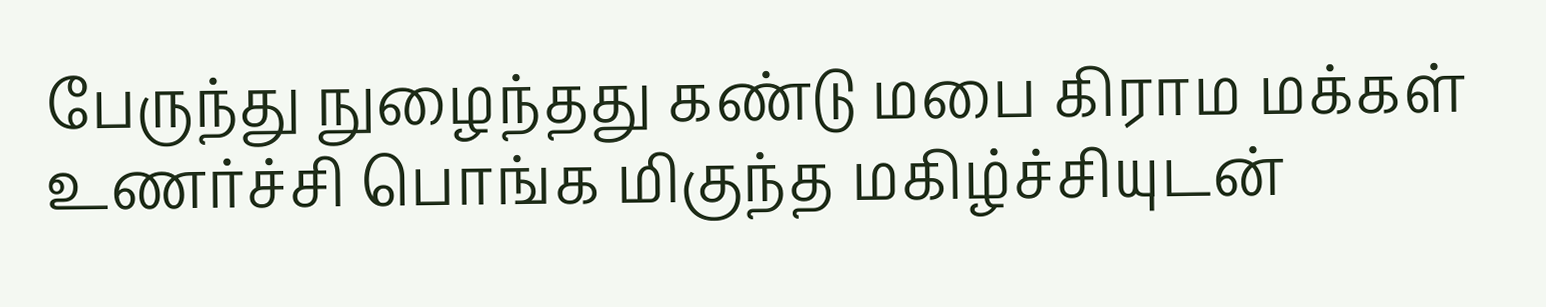பேருந்து நுழைந்தது கண்டு மபை கிராம மக்கள் உணர்ச்சி பொங்க மிகுந்த மகிழ்ச்சியுடன்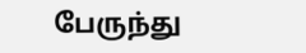பேருந்து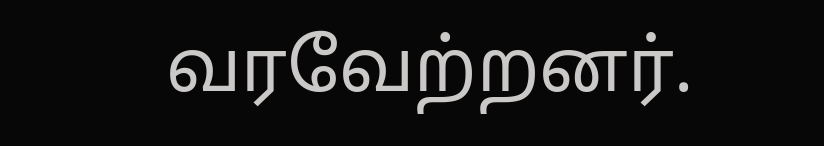வரவேற்றனர்.